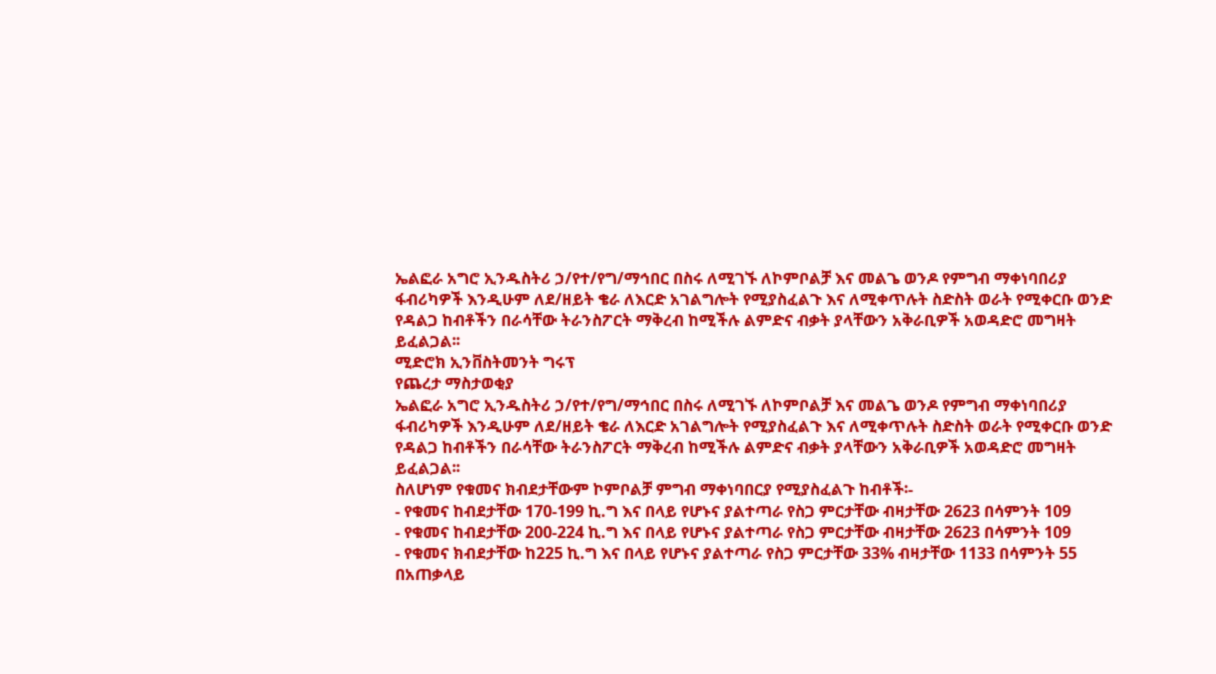ኤልፎራ አግሮ ኢንዱስትሪ ኃ/የተ/የግ/ማኅበር በስሩ ለሚገኙ ለኮምቦልቻ እና መልጌ ወንዶ የምግብ ማቀነባበሪያ ፋብሪካዎች እንዲሁም ለደ/ዘይት ቄራ ለእርድ አገልግሎት የሚያስፈልጉ እና ለሚቀጥሉት ስድስት ወራት የሚቀርቡ ወንድ የዳልጋ ከብቶችን በራሳቸው ትራንስፖርት ማቅረብ ከሚችሉ ልምድና ብቃት ያላቸውን አቅራቢዎች አወዳድሮ መግዛት ይፈልጋል፡፡
ሚድሮክ ኢንቨስትመንት ግሩፕ
የጨረታ ማስታወቂያ
ኤልፎራ አግሮ ኢንዱስትሪ ኃ/የተ/የግ/ማኅበር በስሩ ለሚገኙ ለኮምቦልቻ እና መልጌ ወንዶ የምግብ ማቀነባበሪያ ፋብሪካዎች እንዲሁም ለደ/ዘይት ቄራ ለእርድ አገልግሎት የሚያስፈልጉ እና ለሚቀጥሉት ስድስት ወራት የሚቀርቡ ወንድ የዳልጋ ከብቶችን በራሳቸው ትራንስፖርት ማቅረብ ከሚችሉ ልምድና ብቃት ያላቸውን አቅራቢዎች አወዳድሮ መግዛት ይፈልጋል፡፡
ስለሆነም የቁመና ክብደታቸውም ኮምቦልቻ ምግብ ማቀነባበርያ የሚያስፈልጉ ከብቶች፡-
- የቁመና ከብደታቸው 170-199 ኪ.ግ እና በላይ የሆኑና ያልተጣራ የስጋ ምርታቸው ብዛታቸው 2623 በሳምንት 109
- የቁመና ከብደታቸው 200-224 ኪ.ግ እና በላይ የሆኑና ያልተጣራ የስጋ ምርታቸው ብዛታቸው 2623 በሳምንት 109
- የቁመና ክብደታቸው ከ225 ኪ.ግ እና በላይ የሆኑና ያልተጣራ የስጋ ምርታቸው 33% ብዛታቸው 1133 በሳምንት 55 በአጠቃላይ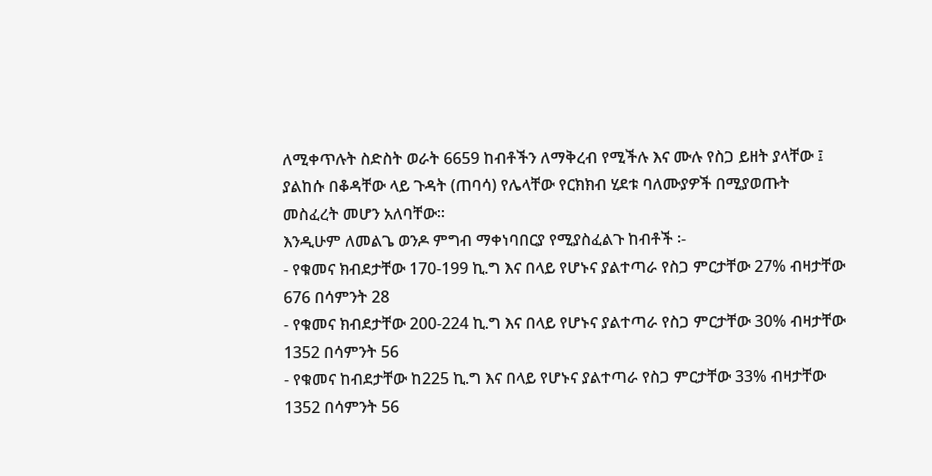ለሚቀጥሉት ስድስት ወራት 6659 ከብቶችን ለማቅረብ የሚችሉ እና ሙሉ የስጋ ይዘት ያላቸው ፤ ያልከሱ በቆዳቸው ላይ ጉዳት (ጠባሳ) የሌላቸው የርክክብ ሂደቱ ባለሙያዎች በሚያወጡት መስፈረት መሆን አለባቸው፡፡
እንዲሁም ለመልጌ ወንዶ ምግብ ማቀነባበርያ የሚያስፈልጉ ከብቶች ፡-
- የቁመና ክብደታቸው 170-199 ኪ.ግ እና በላይ የሆኑና ያልተጣራ የስጋ ምርታቸው 27% ብዛታቸው 676 በሳምንት 28
- የቁመና ክብደታቸው 200-224 ኪ.ግ እና በላይ የሆኑና ያልተጣራ የስጋ ምርታቸው 30% ብዛታቸው 1352 በሳምንት 56
- የቁመና ከብደታቸው ከ225 ኪ.ግ እና በላይ የሆኑና ያልተጣራ የስጋ ምርታቸው 33% ብዛታቸው 1352 በሳምንት 56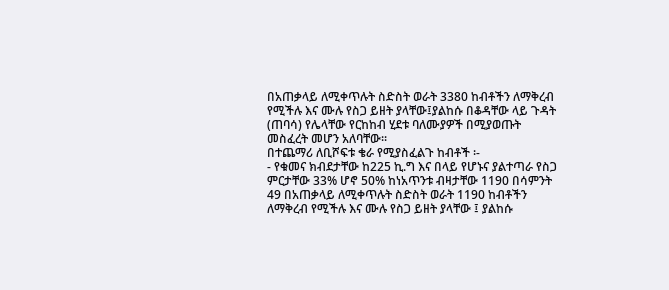በአጠቃላይ ለሚቀጥሉት ስድስት ወራት 3380 ከብቶችን ለማቅረብ የሚችሉ እና ሙሉ የስጋ ይዘት ያላቸው፤ያልከሱ በቆዳቸው ላይ ጉዳት (ጠባሳ) የሌላቸው የርከከብ ሂደቱ ባለሙያዎች በሚያወጡት መስፈረት መሆን አለባቸው፡፡
በተጨማሪ ለቢሾፍቱ ቄራ የሚያስፈልጉ ከብቶች ፡-
- የቁመና ክብደታቸው ከ225 ኪ.ግ እና በላይ የሆኑና ያልተጣራ የስጋ ምርታቸው 33% ሆኖ 50% ከነአጥንቱ ብዛታቸው 1190 በሳምንት 49 በአጠቃላይ ለሚቀጥሉት ስድስት ወራት 1190 ከብቶችን ለማቅረብ የሚችሉ እና ሙሉ የስጋ ይዘት ያላቸው ፤ ያልከሱ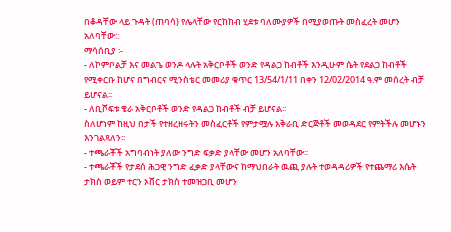በቆዳቸው ላይ ጉዳት (ጠባሳ) የሌላቸው የርከከብ ሂደቱ ባለሙያዎች በሚያወጡት መስፈረት መሆን አለባቸው::
ማሳሰቢያ ፡-
- ለኮምቦልቻ እና መልጌ ወንዶ ላሉት አቅርቦቶች ወንድ የዳልጋ ከብቶች እንዲሁም ሴት የደልጋ ከብቶች የሚቀርቡ ከሆና በግብርና ሚንስቴር መመሪያ ቁጥር 13/54/1/11 በቀን 12/02/2014 ዓ.ም መሰረት ብቻ ይሆናል፡፡
- ለቢሾፍቱ ቄራ አቅርቦቶች ወንድ የዳልጋ ከብቶች ብቻ ይሆናል፡፡
ስለሆነም ከዚህ በታች የተዘረዘሩትን መስፈርቶች የምታሟሉ አቅራቢ ድርጅቶች መወዳደር የምትችሉ መሆኑን እንገልጻለን፡፡
- ተጫራቾች አግባብነት ያለው ንግድ ፍቃድ ያላቸው መሆን አለባቸው፡፡
- ተጫራቾች የታደሰ ሕጋዊ ንግድ ፈቃድ ያላቸውና ከማህበራት ዉጪ ያሉት ተወዳዳሪዎች የተጨማሪ እሴት ታክስ ወይም ተርን ኦቨር ታክስ ተመዝጋቢ መሆን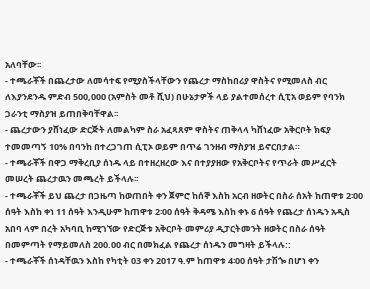አለባቸው፡፡
- ተጫራቾች በጨረታው ለመሳተፍ የሚያስችላቸውን የጨረታ ማስከበሪያ ዋስትና የሚመለስ ብር ለእያንደንዱ ምድብ 500,000 (አምስት መቶ ሺህ) በሁኔታዎች ላይ ያልተመሰረተ ሲፒአ ወይም የባንክ ጋራንቲ ማስያዝ ይጠበቅባቸዋል፡፡
- ጨረታውን ያሸነፈው ድርጅት ለመልካም ስራ አፈጻጸም ዋስትና ጠቅላላ ካሸነፈው አቅርቦት ክፍያ ተመመጣኝ 10% በባንከ በተረጋገጠ ሲፒኦ ወይም በጥሬ ገንዘብ ማስያዝ ይኖርበታል።
- ተጫራቾች በዋጋ ማቅረቢያ ሰነዱ ላይ በተዘረዘረው እና በተያያዘው የአቅርቦትና የጥራት መሥፈርት መሠረት ጨረታዉን መጫረት ይችላሉ፡፡
- ተጫራቾች ይህ ጨረታ በጋዜጣ ከወጠበት ቀን ጀምሮ ከሰኞ እስከ አርብ ዘወትር በስራ ሰአት ከጠዋቱ 2፡00 ሰዓት እስከ ቀነ 11 ሰዓት እንዲሁም ከጠዋቱ 2፡00 ሰዓት ቅዳሜ እስከ ቀኑ 6 ሰዓት የጨረታ ሰነዱን አዲስ አበባ ላም በረት አካባቢ ከሚገኘው የድርጅቱ አቅርቦት መምሪያ ዲፓርትመንት ዘወትር በስራ ሰዓት በመምጣት የማይመለስ 200.00 ብር በመክፈል የጨረታ ሰነዱን መግዛት ይችላሉ::
- ተጫራቾች ሰነዳቸዉን እስከ የካቲት 03 ቀን 2017 ዓ.ም ከጠዋቱ 4፡00 ሰዓት ታሽጐ በሆነ ቀን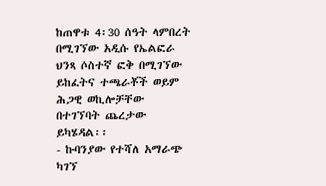ከጠዋቱ 4፡30 ሰዓት ላምበረት በሚገኘው አዲሱ የኤልፎራ ህንጻ ሶስተኛ ፎቅ በሚገኘው ይከፈትና ተጫራቾች ወይም ሕጋዊ ወኪሎቻቸው በተገኘባት ጨረታው ይካሄዳል፡፡
- ኩባንያው የተሻለ አማራጭ ካገኘ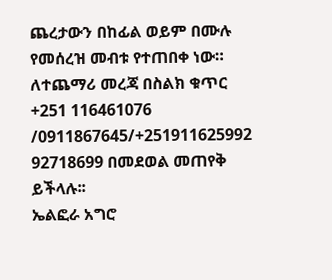ጨረታውን በከፊል ወይም በሙሉ የመሰረዝ መብቱ የተጠበቀ ነው።
ለተጨማሪ መረጃ በስልክ ቁጥር +251 116461076 /0911867645/+251911625992 92718699 በመደወል መጠየቅ ይችላሉ፡፡
ኤልፎራ አግሮ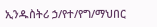ኢንዱስትሪ ኃ/የተ/የግ/ማህበር